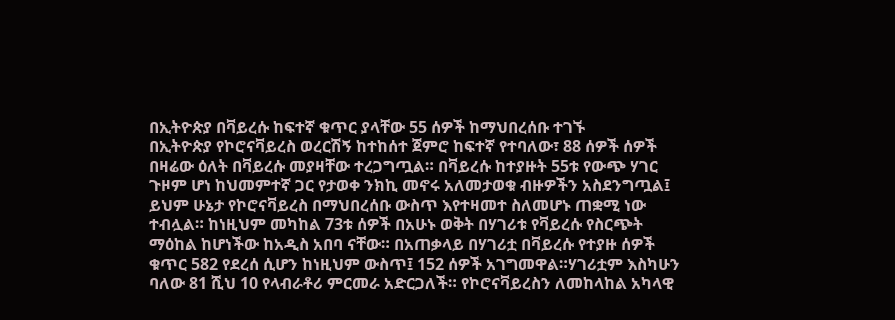በኢትዮጵያ በቫይረሱ ከፍተኛ ቁጥር ያላቸው 55 ሰዎች ከማህበረሰቡ ተገኙ
በኢትዮጵያ የኮሮናቫይረስ ወረርሽኝ ከተከሰተ ጀምሮ ከፍተኛ የተባለው፣ 88 ሰዎች ሰዎች በዛሬው ዕለት በቫይረሱ መያዛቸው ተረጋግጧል። በቫይረሱ ከተያዙት 55ቱ የውጭ ሃገር ጉዞም ሆነ ከህመምተኛ ጋር የታወቀ ንክኪ መኖሩ አለመታወቁ ብዙዎችን አስደንግጧል፤ ይህም ሁኔታ የኮሮናቫይረስ በማህበረሰቡ ውስጥ እየተዛመተ ስለመሆኑ ጠቋሚ ነው ተብሏል። ከነዚህም መካከል 73ቱ ሰዎች በአሁኑ ወቅት በሃገሪቱ የቫይረሱ የስርጭት ማዕከል ከሆነችው ከአዲስ አበባ ናቸው። በአጠቃላይ በሃገሪቷ በቫይረሱ የተያዙ ሰዎች ቁጥር 582 የደረሰ ሲሆን ከነዚህም ውስጥ፤ 152 ሰዎች አገግመዋል።ሃገሪቷም እስካሁን ባለው 81 ሺህ 10 የላብራቶሪ ምርመራ አድርጋለች። የኮሮናቫይረስን ለመከላከል አካላዊ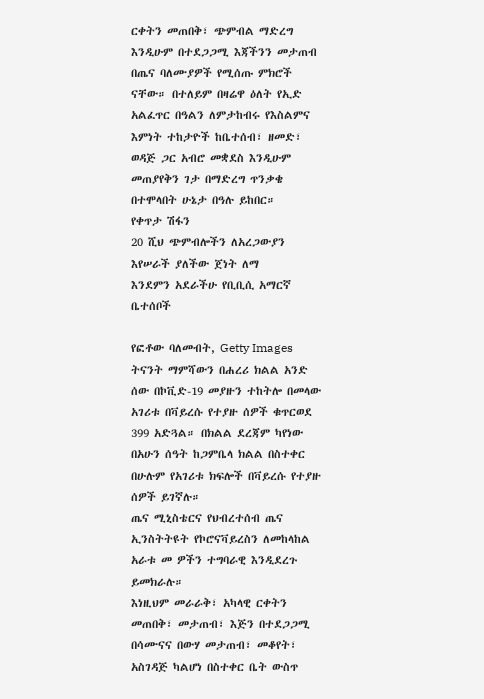ርቀትን መጠበቅ፣ ጭምብል ማድረግ እንዲሁም በተደጋጋሚ እጃችንን መታጠብ በጤና ባለሙያዎች የሚሰጡ ምክሮች ናቸው። በተለይም በዛሬዋ ዕለት የኢድ አልፈጥር በዓልን ለምታከብሩ የእስልምና እምነት ተከታዮች ከቤተሰብ፣ ዘመድ፣ ወዳጅ ጋር አብሮ መቋደስ እንዲሁም መጠያየቅን ገታ በማድረግ ጥንቃቄ በተሞላበት ሁኔታ በዓሉ ይከበር።
የቀጥታ ሽፋን
20 ሺህ ጭምብሎችን ለአረጋውያን እየሠራች ያለችው ጀነት ለማ
እንደምን አደራችሁ የቢቢሲ አማርኛ ቤተሰቦች

የፎቶው ባለመብት, Getty Images
ትናንት ማምሻውን በሐረሪ ክልል አንድ ሰው በኮቪድ-19 መያዙን ተከትሎ በመላው አገሪቱ በቫይረሱ የተያዙ ሰዎች ቁጥርወደ 399 አድጓል። በክልል ደረጃም ካየነው በአሁን ሰዓት ከጋምቤላ ክልል በስተቀር በሁሉም የአገሪቱ ክፍሎች በቫይረሱ የተያዙ ሰዎች ይገኛሉ።
ጤና ሚኒስቴርና የህብረተሰብ ጤና ኢንስትትዩት የኮሮናቫይረስን ለመከላከል አራቱ መ ዎችን ተግባራዊ እንዲደረጉ ይመክራሉ።
እነዚህም መራራቅ፣ አካላዊ ርቀትን መጠበቅ፣ መታጠብ፣ እጅን በተደጋጋሚ በሳሙናና በውሃ መታጠብ፣ መቆየት፣ አስገዳጅ ካልሆነ በስተቀር ቤት ውስጥ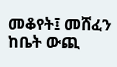መቆየት፤ መሸፈን ከቤት ውጪ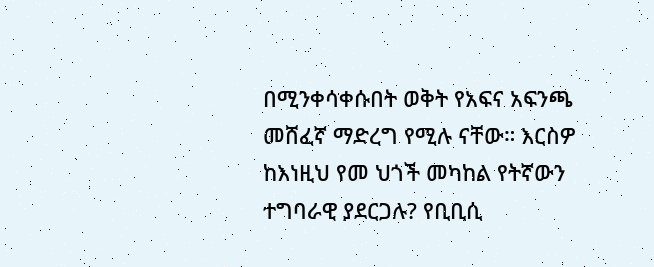በሚንቀሳቀሱበት ወቅት የአፍና አፍንጫ መሸፈኛ ማድረግ የሚሉ ናቸው። እርስዎ ከእነዚህ የመ ህጎች መካከል የትኛውን ተግባራዊ ያደርጋሉ? የቢቢሲ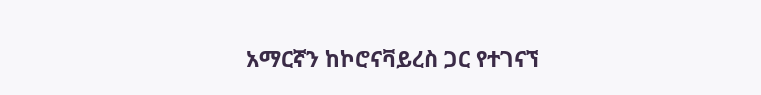አማርኛን ከኮሮናቫይረስ ጋር የተገናኘ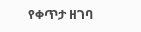የቀጥታ ዘገባ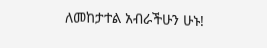ለመከታተል አብራችሁን ሁኑ!